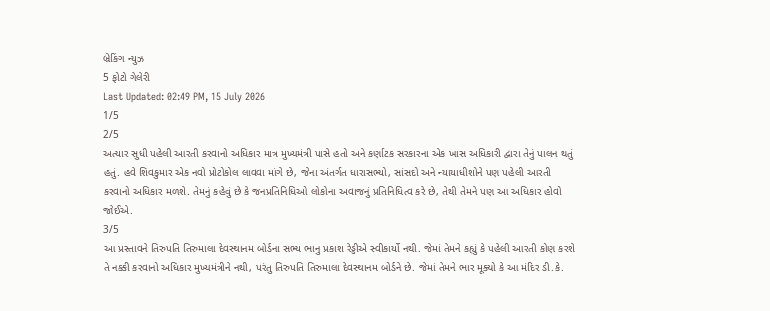બ્રેકિંગ ન્યુઝ
5 ફોટો ગેલેરી
Last Updated: 02:49 PM, 15 July 2026
1/5
2/5
અત્યાર સુધી પહેલી આરતી કરવાનો અધિકાર માત્ર મુખ્યમંત્રી પાસે હતો અને કર્ણાટક સરકારના એક ખાસ અધિકારી દ્વારા તેનું પાલન થતું હતું. હવે શિવકુમાર એક નવો પ્રોટોકોલ લાવવા માંગે છે, જેના અંતર્ગત ધારાસભ્યો, સાંસદો અને ન્યાયાધીશોને પણ પહેલી આરતી કરવાનો અધિકાર મળશે. તેમનું કહેવું છે કે જનપ્રતિનિધિઓ લોકોના અવાજનું પ્રતિનિધિત્વ કરે છે, તેથી તેમને પણ આ અધિકાર હોવો જોઈએ.
3/5
આ પ્રસ્તાવને તિરુપતિ તિરુમાલા દેવસ્થાનમ બોર્ડના સભ્ય ભાનુ પ્રકાશ રેડ્ડીએ સ્વીકાર્યો નથી. જેમાં તેમને કહ્યું કે પહેલી આરતી કોણ કરશે તે નક્કી કરવાનો અધિકાર મુખ્યમંત્રીને નથી, પરંતુ તિરુપતિ તિરુમાલા દેવસ્થાનમ બોર્ડને છે. જેમાં તેમને ભાર મૂક્યો કે આ મંદિર ડી.કે.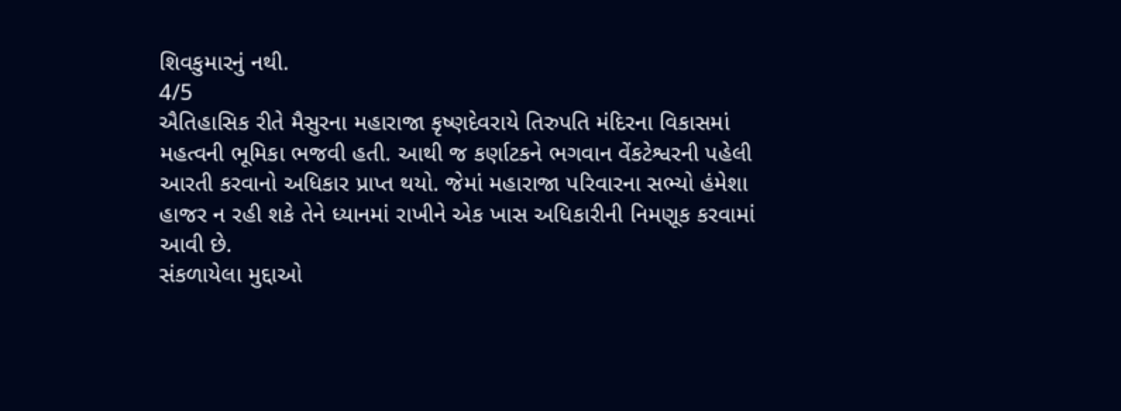શિવકુમારનું નથી.
4/5
ઐતિહાસિક રીતે મૈસુરના મહારાજા કૃષ્ણદેવરાયે તિરુપતિ મંદિરના વિકાસમાં મહત્વની ભૂમિકા ભજવી હતી. આથી જ કર્ણાટકને ભગવાન વેંકટેશ્વરની પહેલી આરતી કરવાનો અધિકાર પ્રાપ્ત થયો. જેમાં મહારાજા પરિવારના સભ્યો હંમેશા હાજર ન રહી શકે તેને ધ્યાનમાં રાખીને એક ખાસ અધિકારીની નિમણૂક કરવામાં આવી છે.
સંકળાયેલા મુદ્દાઓ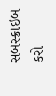સબસ્ક્રાઇબ કરો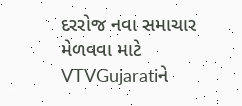દરરોજ નવા સમાચાર મેળવવા માટે VTVGujaratiને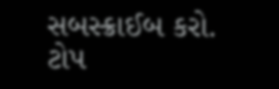સબસ્ક્રાઈબ કરો.
ટોપ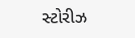સ્ટોરીઝ